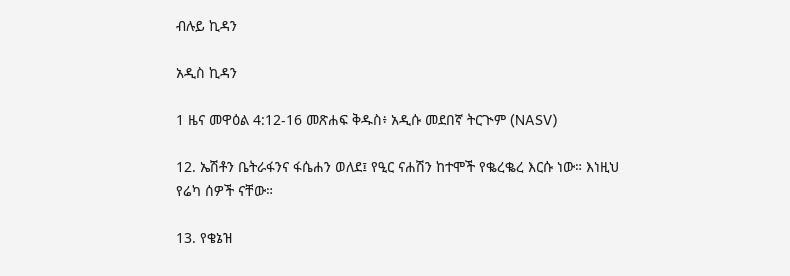ብሉይ ኪዳን

አዲስ ኪዳን

1 ዜና መዋዕል 4:12-16 መጽሐፍ ቅዱስ፥ አዲሱ መደበኛ ትርጒም (NASV)

12. ኤሽቶን ቤትራፋንና ፋሴሐን ወለደ፤ የዒር ናሐሽን ከተሞች የቈረቈረ እርሱ ነው። እነዚህ የሬካ ሰዎች ናቸው።

13. የቄኔዝ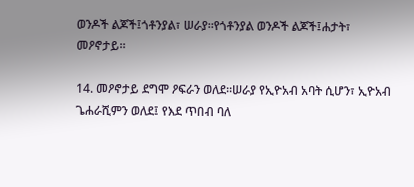ወንዶች ልጆች፤ጎቶንያል፣ ሠራያ።የጎቶንያል ወንዶች ልጆች፤ሐታት፣ መዖኖታይ።

14. መዖኖታይ ደግሞ ዖፍራን ወለደ።ሠራያ የኢዮአብ አባት ሲሆን፣ ኢዮአብ ጌሐራሺምን ወለደ፤ የእደ ጥበብ ባለ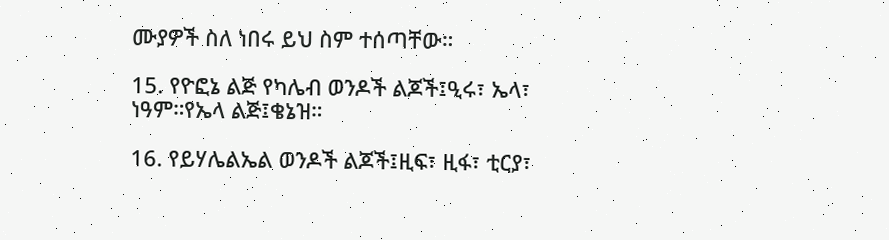ሙያዎች ስለ ነበሩ ይህ ስም ተሰጣቸው።

15. የዮፎኔ ልጅ የካሌብ ወንዶች ልጆች፤ዒሩ፣ ኤላ፣ ነዓም።የኤላ ልጅ፤ቄኔዝ።

16. የይሃሌልኤል ወንዶች ልጆች፤ዚፍ፣ ዚፋ፣ ቲርያ፣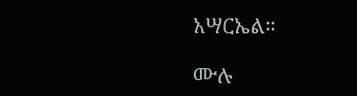አሣርኤል።

ሙሉ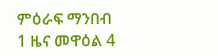ምዕራፍ ማንበብ 1 ዜና መዋዕል 4